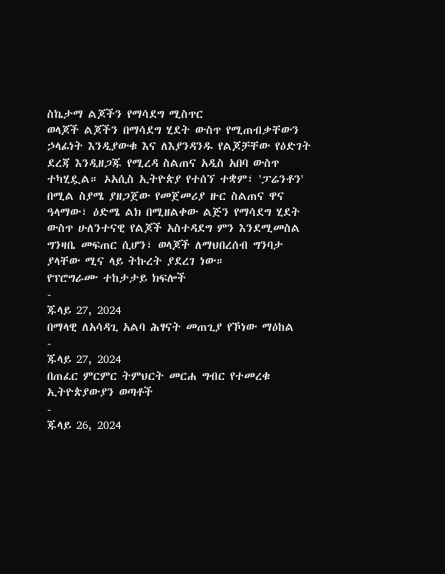ስኬታማ ልጆችን የማሳደግ ሚስጥር
ወላጆች ልጆችን በማሳደግ ሂደት ውስጥ የሚጠብቃቸውን ኃላፊነት እንዲያውቁ እና ለእያንዳንዱ የልጆቻቸው የዕድገት ደረጃ እንዲዘጋጁ የሚረዳ ስልጠና አዲስ አበባ ውስጥ ተካሂዷል። ኦአሲስ ኢትዮጵያ የተሰኘ ተቋም፣ 'ፓሬንቶን' በሚል ስያሜ ያዘጋጀው የመጀመሪያ ዙር ስልጠና ዋና ዓላማው፣ ዕድሜ ልክ በሚዘልቀው ልጅን የማሳደግ ሂደት ውስጥ ሁለንተናዊ የልጆች አስተዳደግ ምን እንደሚመስል ግንዛቤ መፍጠር ሲሆን፣ ወላጆች ለማህበረሰብ ግንባታ ያላቸው ሚና ላይ ትኩረት ያደረገ ነው።
የፕሮግራሙ ተከታታይ ክፍሎች
-
ጁላይ 27, 2024
በማላዊ ለአሳዳጊ አልባ ሕፃናት መጠጊያ የኾነው ማዕከል
-
ጁላይ 27, 2024
በጠፈር ምርምር ትምህርት መርሐ ግብር የተመረቁ ኢትዮጵያውያን ወጣቶች
-
ጁላይ 26, 2024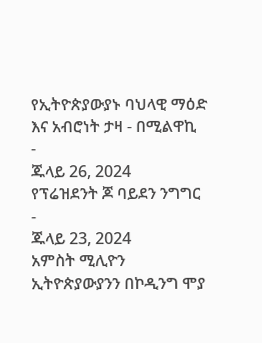የኢትዮጵያውያኑ ባህላዊ ማዕድ እና አብሮነት ታዛ - በሚልዋኪ
-
ጁላይ 26, 2024
የፕሬዝደንት ጆ ባይደን ንግግር
-
ጁላይ 23, 2024
አምስት ሚሊዮን ኢትዮጵያውያንን በኮዲንግ ሞያ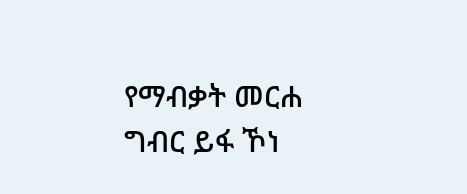የማብቃት መርሐ ግብር ይፋ ኾነ